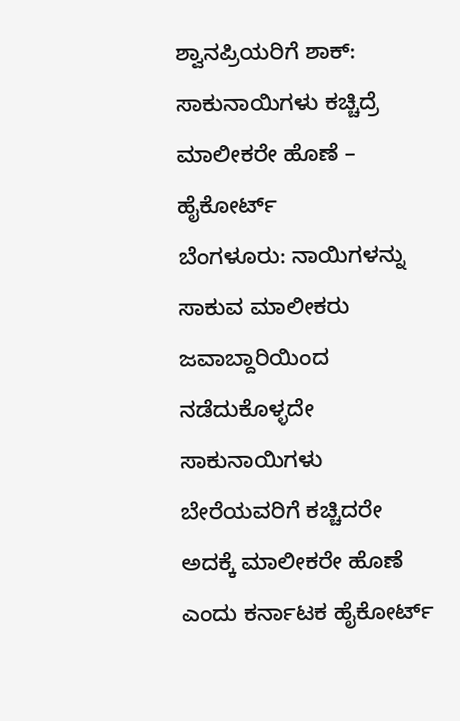ಶ್ವಾನಪ್ರಿಯರಿಗೆ ಶಾಕ್: ಸಾಕುನಾಯಿಗಳು ಕಚ್ಚಿದ್ರೆ ಮಾಲೀಕರೇ ಹೊಣೆ – ಹೈಕೋರ್ಟ್
ಬೆಂಗಳೂರು: ನಾಯಿಗಳನ್ನು ಸಾಕುವ ಮಾಲೀಕರು ಜವಾಬ್ದಾರಿಯಿಂದ ನಡೆದುಕೊಳ್ಳದೇ ಸಾಕುನಾಯಿಗಳು ಬೇರೆಯವರಿಗೆ ಕಚ್ಚಿದರೇ ಅದಕ್ಕೆ ಮಾಲೀಕರೇ ಹೊಣೆ ಎಂದು ಕರ್ನಾಟಕ ಹೈಕೋರ್ಟ್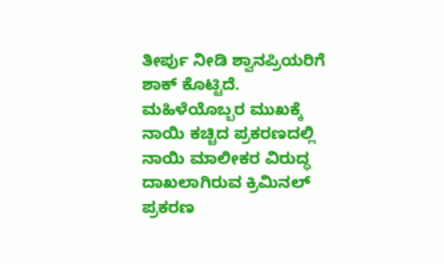ತೀರ್ಪು ನೀಡಿ ಶ್ವಾನಪ್ರಿಯರಿಗೆ ಶಾಕ್ ಕೊಟ್ಟಿದೆ.
ಮಹಿಳೆಯೊಬ್ಬರ ಮುಖಕ್ಕೆ ನಾಯಿ ಕಚ್ಚಿದ ಪ್ರಕರಣದಲ್ಲಿ ನಾಯಿ ಮಾಲೀಕರ ವಿರುದ್ಧ ದಾಖಲಾಗಿರುವ ಕ್ರಿಮಿನಲ್ ಪ್ರಕರಣ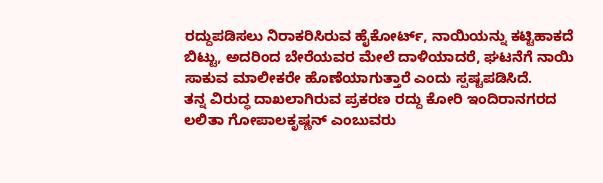ರದ್ದುಪಡಿಸಲು ನಿರಾಕರಿಸಿರುವ ಹೈಕೋರ್ಟ್, ನಾಯಿಯನ್ನು ಕಟ್ಟಿಹಾಕದೆ ಬಿಟ್ಟು, ಅದರಿಂದ ಬೇರೆಯವರ ಮೇಲೆ ದಾಳಿಯಾದರೆ, ಘಟನೆಗೆ ನಾಯಿ ಸಾಕುವ ಮಾಲೀಕರೇ ಹೊಣೆಯಾಗುತ್ತಾರೆ ಎಂದು ಸ್ಪಷ್ಟಪಡಿಸಿದೆ.
ತನ್ನ ವಿರುದ್ಧ ದಾಖಲಾಗಿರುವ ಪ್ರಕರಣ ರದ್ದು ಕೋರಿ ಇಂದಿರಾನಗರದ ಲಲಿತಾ ಗೋಪಾಲಕೃಷ್ಣನ್ ಎಂಬುವರು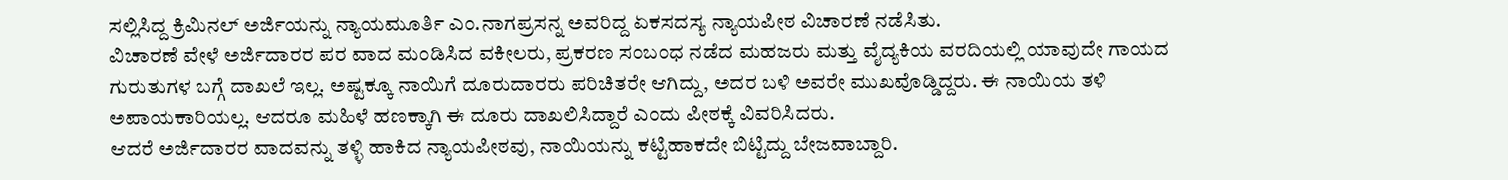ಸಲ್ಲಿಸಿದ್ದ ಕ್ರಿಮಿನಲ್ ಅರ್ಜಿಯನ್ನು ನ್ಯಾಯಮೂರ್ತಿ ಎಂ.ನಾಗಪ್ರಸನ್ನ ಅವರಿದ್ದ ಏಕಸದಸ್ಯ ನ್ಯಾಯಪೀಠ ವಿಚಾರಣೆ ನಡೆಸಿತು.
ವಿಚಾರಣೆ ವೇಳೆ ಅರ್ಜಿದಾರರ ಪರ ವಾದ ಮಂಡಿಸಿದ ವಕೀಲರು, ಪ್ರಕರಣ ಸಂಬಂಧ ನಡೆದ ಮಹಜರು ಮತ್ತು ವೈದ್ಯಕಿಯ ವರದಿಯಲ್ಲಿ ಯಾವುದೇ ಗಾಯದ ಗುರುತುಗಳ ಬಗ್ಗೆ ದಾಖಲೆ ಇಲ್ಲ. ಅಷ್ಟಕ್ಕೂ ನಾಯಿಗೆ ದೂರುದಾರರು ಪರಿಚಿತರೇ ಆಗಿದ್ದು, ಅದರ ಬಳಿ ಅವರೇ ಮುಖವೊಡ್ಡಿದ್ದರು. ಈ ನಾಯಿಯ ತಳಿ ಅಪಾಯಕಾರಿಯಲ್ಲ. ಆದರೂ ಮಹಿಳೆ ಹಣಕ್ಕಾಗಿ ಈ ದೂರು ದಾಖಲಿಸಿದ್ದಾರೆ ಎಂದು ಪೀಠಕ್ಕೆ ವಿವರಿಸಿದರು.
ಆದರೆ ಅರ್ಜಿದಾರರ ವಾದವನ್ನು ತಳ್ಳಿ ಹಾಕಿದ ನ್ಯಾಯಪೀಠವು, ನಾಯಿಯನ್ನು ಕಟ್ಟಿಹಾಕದೇ ಬಿಟ್ಟಿದ್ದು ಬೇಜವಾಬ್ದಾರಿ.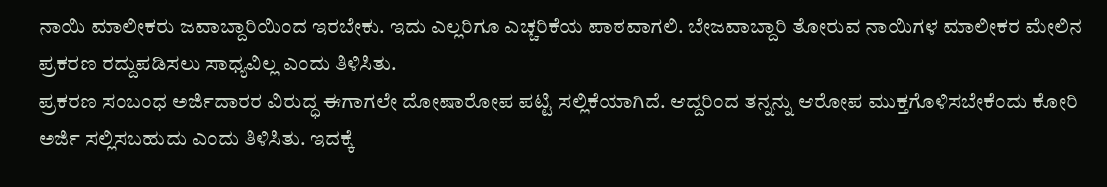ನಾಯಿ ಮಾಲೀಕರು ಜವಾಬ್ದಾರಿಯಿಂದ ಇರಬೇಕು. ಇದು ಎಲ್ಲರಿಗೂ ಎಚ್ಚರಿಕೆಯ ಪಾಠವಾಗಲಿ. ಬೇಜವಾಬ್ದಾರಿ ತೋರುವ ನಾಯಿಗಳ ಮಾಲೀಕರ ಮೇಲಿನ ಪ್ರಕರಣ ರದ್ದುಪಡಿಸಲು ಸಾಧ್ಯವಿಲ್ಲ ಎಂದು ತಿಳಿಸಿತು.
ಪ್ರಕರಣ ಸಂಬಂಧ ಅರ್ಜಿದಾರರ ವಿರುದ್ಧ ಈಗಾಗಲೇ ದೋಷಾರೋಪ ಪಟ್ಟಿ ಸಲ್ಲಿಕೆಯಾಗಿದೆ. ಆದ್ದರಿಂದ ತನ್ನನ್ನು ಆರೋಪ ಮುಕ್ತಗೊಳಿಸಬೇಕೆಂದು ಕೋರಿ ಅರ್ಜಿ ಸಲ್ಲಿಸಬಹುದು ಎಂದು ತಿಳಿಸಿತು. ಇದಕ್ಕೆ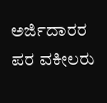ಅರ್ಜಿದಾರರ ಪರ ವಕೀಲರು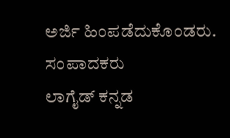ಅರ್ಜಿ ಹಿಂಪಡೆದುಕೊಂಡರು.
ಸಂಪಾದಕರು
ಲಾಗೈಡ್ ಕನ್ನಡ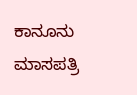ಕಾನೂನು ಮಾಸಪತ್ರಿ